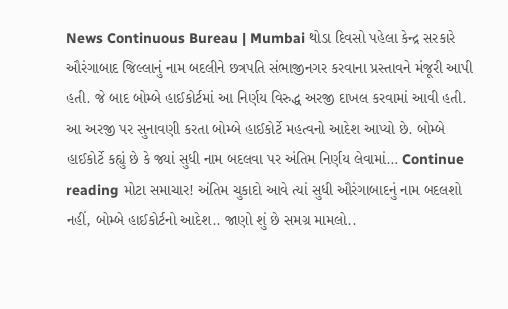News Continuous Bureau | Mumbai થોડા દિવસો પહેલા કેન્દ્ર સરકારે ઔરંગાબાદ જિલ્લાનું નામ બદલીને છત્રપતિ સંભાજીનગર કરવાના પ્રસ્તાવને મંજૂરી આપી હતી. જે બાદ બોમ્બે હાઈકોર્ટમાં આ નિર્ણય વિરુદ્ધ અરજી દાખલ કરવામાં આવી હતી. આ અરજી પર સુનાવણી કરતા બોમ્બે હાઈકોર્ટે મહત્વનો આદેશ આપ્યો છે. બોમ્બે હાઈકોર્ટે કહ્યું છે કે જ્યાં સુધી નામ બદલવા પર અંતિમ નિર્ણય લેવામાં… Continue reading મોટા સમાચાર! અંતિમ ચુકાદો આવે ત્યાં સુધી ઔરંગાબાદનું નામ બદલશો નહીં, બોમ્બે હાઈકોર્ટનો આદેશ.. જાણો શું છે સમગ્ર મામલો..